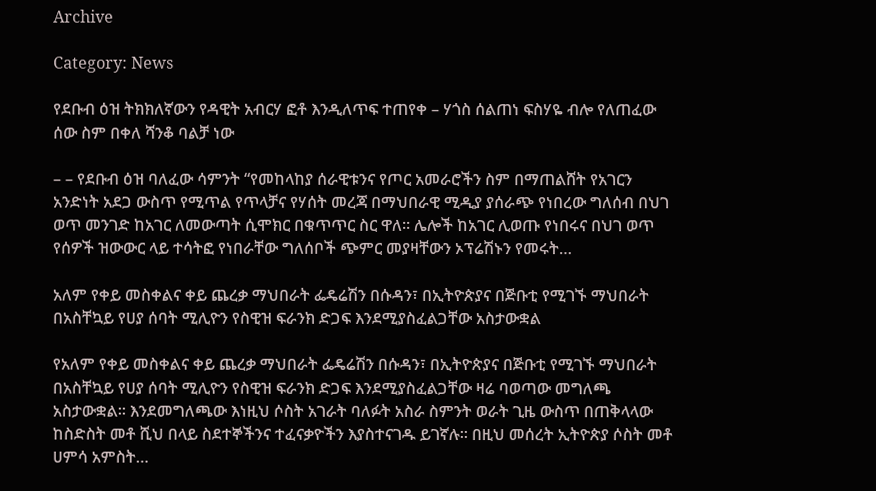Archive

Category: News

የደቡብ ዕዝ ትክክለኛውን የዳዊት አብርሃ ፎቶ እንዲለጥፍ ተጠየቀ – ሃጎስ ሰልጠነ ፍስሃዬ ብሎ የለጠፈው ሰው ስም በቀለ ሻንቆ ባልቻ ነው

– – የደቡብ ዕዝ ባለፈው ሳምንት “የመከላከያ ሰራዊቱንና የጦር አመራሮችን ስም በማጠልሸት የአገርን አንድነት አደጋ ውስጥ የሚጥል የጥላቻና የሃሰት መረጃ በማህበራዊ ሚዲያ ያሰራጭ የነበረው ግለሰብ በህገ ወጥ መንገድ ከአገር ለመውጣት ሲሞክር በቁጥጥር ስር ዋለ፡፡ ሌሎች ከአገር ሊወጡ የነበሩና በህገ ወጥ የሰዎች ዝውውር ላይ ተሳትፎ የነበራቸው ግለሰቦች ጭምር መያዛቸውን ኦፕሬሽኑን የመሩት…

አለም የቀይ መስቀልና ቀይ ጨረቃ ማህበራት ፌዴሬሽን በሱዳን፣ በኢትዮጵያና በጅቡቲ የሚገኙ ማህበራት በአስቸኳይ የሀያ ሰባት ሚሊዮን የስዊዝ ፍራንክ ድጋፍ እንደሚያስፈልጋቸው አስታውቋል

የአለም የቀይ መስቀልና ቀይ ጨረቃ ማህበራት ፌዴሬሽን በሱዳን፣ በኢትዮጵያና በጅቡቲ የሚገኙ ማህበራት በአስቸኳይ የሀያ ሰባት ሚሊዮን የስዊዝ ፍራንክ ድጋፍ እንደሚያስፈልጋቸው ዛሬ ባወጣው መግለጫ አስታውቋል፡፡ እንደመግለጫው እነዚህ ሶስት አገራት ባለፉት አስራ ስምንት ወራት ጊዜ ውስጥ በጠቅላላው ከስድስት መቶ ሺህ በላይ ስደተኞችንና ተፈናቃዮችን እያስተናገዱ ይገኛሉ፡፡ በዚህ መሰረት ኢትዮጵያ ሶስት መቶ ሀምሳ አምስት…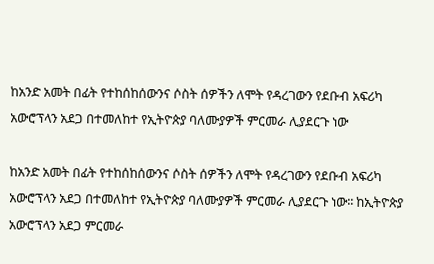ከአንድ አመት በፊት የተከሰከሰውንና ሶስት ሰዎችን ለሞት የዳረገውን የደቡብ አፍሪካ አውሮፕላን አደጋ በተመለከተ የኢትዮጵያ ባለሙያዎች ምርመራ ሊያደርጉ ነው

ከአንድ አመት በፊት የተከሰከሰውንና ሶስት ሰዎችን ለሞት የዳረገውን የደቡብ አፍሪካ አውሮፕላን አደጋ በተመለከተ የኢትዮጵያ ባለሙያዎች ምርመራ ሊያደርጉ ነው፡፡ ከኢትዮጵያ አውሮፕላን አደጋ ምርመራ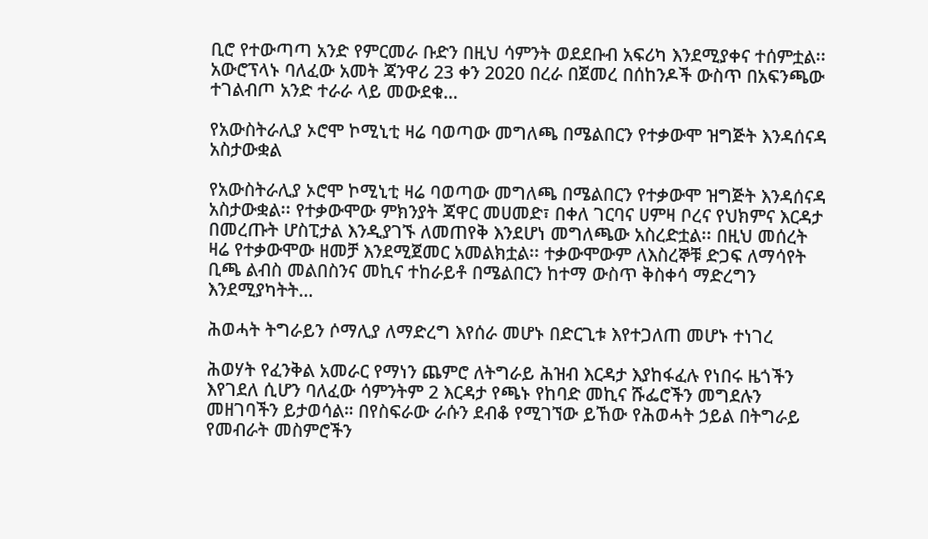ቢሮ የተውጣጣ አንድ የምርመራ ቡድን በዚህ ሳምንት ወደደቡብ አፍሪካ እንደሚያቀና ተሰምቷል፡፡ አውሮፕላኑ ባለፈው አመት ጃንዋሪ 23 ቀን 2020 በረራ በጀመረ በሰከንዶች ውስጥ በአፍንጫው ተገልብጦ አንድ ተራራ ላይ መውደቁ…

የአውስትራሊያ ኦሮሞ ኮሚኒቲ ዛሬ ባወጣው መግለጫ በሜልበርን የተቃውሞ ዝግጅት እንዳሰናዳ አስታውቋል

የአውስትራሊያ ኦሮሞ ኮሚኒቲ ዛሬ ባወጣው መግለጫ በሜልበርን የተቃውሞ ዝግጅት እንዳሰናዳ አስታውቋል፡፡ የተቃውሞው ምክንያት ጃዋር መሀመድ፣ በቀለ ገርባና ሀምዛ ቦረና የህክምና እርዳታ በመረጡት ሆስፒታል እንዲያገኙ ለመጠየቅ እንደሆነ መግለጫው አስረድቷል፡፡ በዚህ መሰረት ዛሬ የተቃውሞው ዘመቻ እንደሚጀመር አመልክቷል፡፡ ተቃውሞውም ለእስረኞቹ ድጋፍ ለማሳየት ቢጫ ልብስ መልበስንና መኪና ተከራይቶ በሜልበርን ከተማ ውስጥ ቅስቀሳ ማድረግን እንደሚያካትት…

ሕወሓት ትግራይን ሶማሊያ ለማድረግ እየሰራ መሆኑ በድርጊቱ እየተጋለጠ መሆኑ ተነገረ

ሕወሃት የፈንቅል አመራር የማነን ጨምሮ ለትግራይ ሕዝብ እርዳታ እያከፋፈሉ የነበሩ ዜጎችን እየገደለ ሲሆን ባለፈው ሳምንትም 2 እርዳታ የጫኑ የከባድ መኪና ሹፌሮችን መግደሉን መዘገባችን ይታወሳል። በየስፍራው ራሱን ደብቆ የሚገኘው ይኸው የሕወሓት ኃይል በትግራይ የመብራት መስምሮችን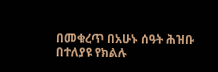በመቁረጥ በአሁኑ ሰዓት ሕዝቡ በተለያዩ የክልሉ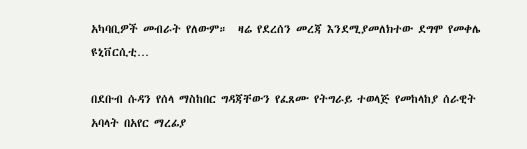አካባቢዎች መብራት የለውም።  ዛሬ የደረሰን መረጃ እንደሚያመለክተው ደግሞ የመቀሌ ዩኒቨርሲቲ…

በደቡብ ሱዳን የሰላ ማስከበር ግዳጃቸውን የፈጸሙ የትግራይ ተወላጅ የመከላከያ ሰራዊት አባላት በአየር ማረፊያ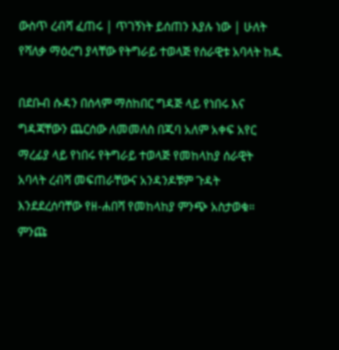ውስጥ ረብሻ ፈጠሩ | ጥገኝነት ይሰጠን እያሉ ነው | ሁለት የሻለቃ ማዕረግ ያላቸው የትግራይ ተወላጅ የሰራዊቱ አባላት ከዱ

በደቡብ ሱዳን በሰላም ማስከበር ግዳጅ ላይ የነበሩ እና ግዳጃቸውን ጨርሰው ለመመለስ በጁባ አለም አቀፍ አየር ማረፊያ ላይ የነበሩ የትግራይ ተወላጅ የመከላከያ ሰራዊት አባላት ረብሻ መፍጠራቸውና አንዳንዶቹም ጉዳት እንደደረሰባቸው የዘ-ሐበሻ የመከላከያ ምንጭ አስታወቁ። ምንጩ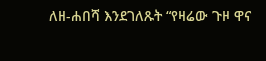ለዘ-ሐበሻ እንደገለጹት “የዛሬው ጉዞ ዋና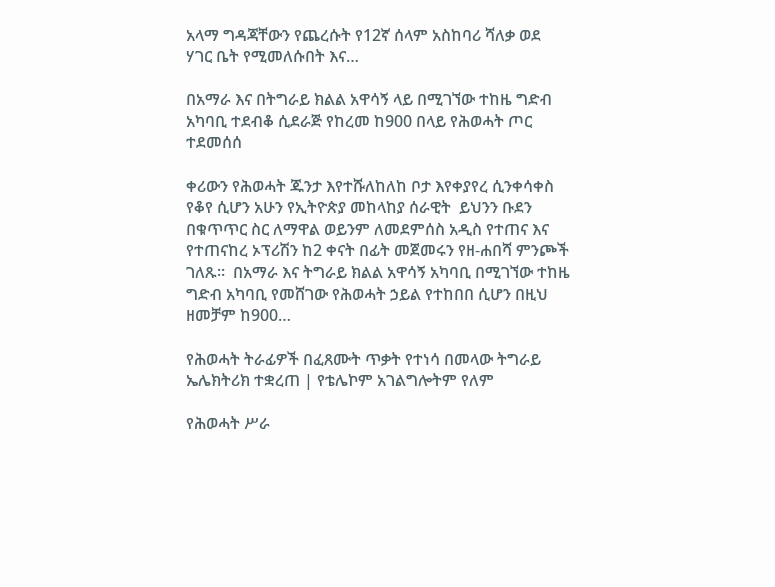አላማ ግዳጃቸውን የጨረሱት የ12ኛ ሰላም አስከባሪ ሻለቃ ወደ ሃገር ቤት የሚመለሱበት እና…

በአማራ እና በትግራይ ክልል አዋሳኝ ላይ በሚገኘው ተከዜ ግድብ አካባቢ ተደብቆ ሲደራጅ የከረመ ከ900 በላይ የሕወሓት ጦር ተደመሰሰ

ቀሪውን የሕወሓት ጁንታ እየተሹለከለከ ቦታ እየቀያየረ ሲንቀሳቀስ የቆየ ሲሆን አሁን የኢትዮጵያ መከላከያ ሰራዊት  ይህንን ቡደን በቁጥጥር ስር ለማዋል ወይንም ለመደምሰስ አዲስ የተጠና እና የተጠናከረ ኦፕሪሽን ከ2 ቀናት በፊት መጀመሩን የዘ-ሐበሻ ምንጮች ገለጹ።  በአማራ እና ትግራይ ክልል አዋሳኝ አካባቢ በሚገኘው ተከዜ ግድብ አካባቢ የመሸገው የሕወሓት ኃይል የተከበበ ሲሆን በዚህ ዘመቻም ከ900…

የሕወሓት ትራፊዎች በፈጸሙት ጥቃት የተነሳ በመላው ትግራይ ኤሌክትሪክ ተቋረጠ | የቴሌኮም አገልግሎትም የለም

የሕወሓት ሥራ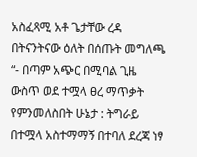አስፈጻሚ አቶ ጌታቸው ረዳ በትናንትናው ዕለት በሰጡት መግለጫ “- በጣም አጭር በሚባል ጊዜ ውስጥ ወደ ተሟላ ፀረ ማጥቃት የምንመለስበት ሁኔታ : ትግራይ በተሟላ አስተማማኝ በተባለ ደረጃ ነፃ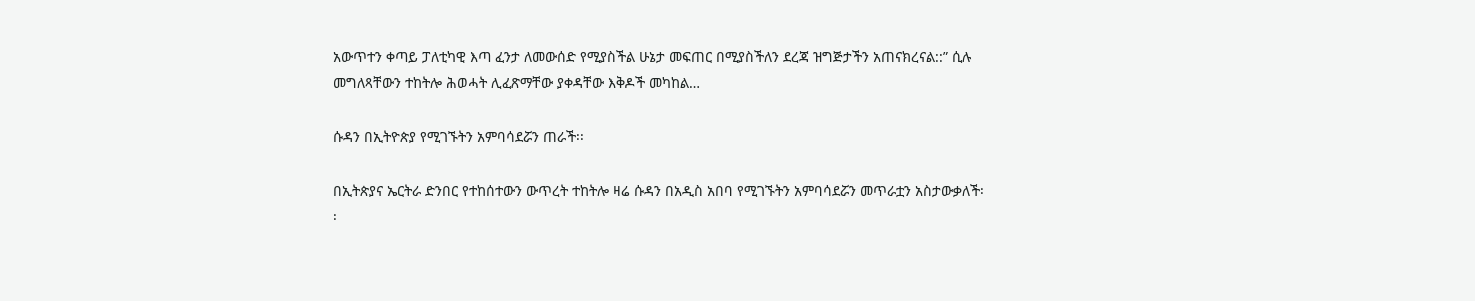አውጥተን ቀጣይ ፓለቲካዊ እጣ ፈንታ ለመውሰድ የሚያስችል ሁኔታ መፍጠር በሚያስችለን ደረጃ ዝግጅታችን አጠናክረናል::” ሲሉ መግለጻቸውን ተከትሎ ሕወሓት ሊፈጽማቸው ያቀዳቸው እቅዶች መካከል…

ሱዳን በኢትዮጵያ የሚገኙትን አምባሳደሯን ጠራች፡፡

በኢትጵያና ኤርትራ ድንበር የተከሰተውን ውጥረት ተከትሎ ዛሬ ሱዳን በአዲስ አበባ የሚገኙትን አምባሳደሯን መጥራቷን አስታውቃለች፡፡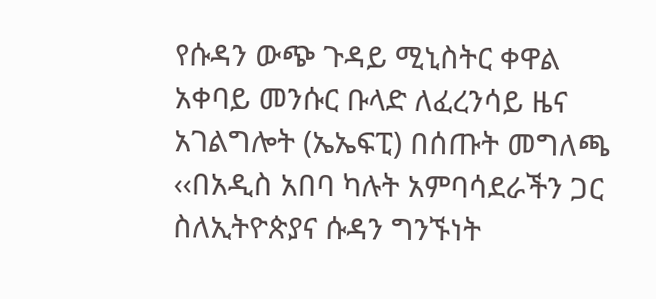የሱዳን ውጭ ጉዳይ ሚኒስትር ቀዋል አቀባይ መንሱር ቡላድ ለፈረንሳይ ዜና አገልግሎት (ኤኤፍፒ) በሰጡት መግለጫ ‹‹በአዲስ አበባ ካሉት አምባሳደራችን ጋር ስለኢትዮጵያና ሱዳን ግንኙነት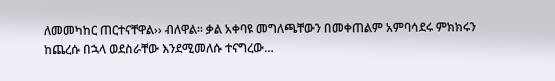ለመመካከር ጠርተናቸዋል›› ብለዋል፡፡ ቃል አቀባዩ መግለጫቸውን በመቀጠልም አምባሳደሩ ምክክሩን ከጨረሱ በኋላ ወደስራቸው እንደሚመለሱ ተናግረው…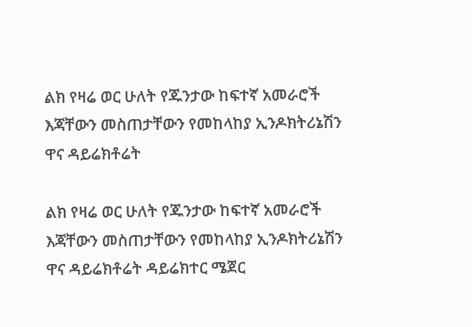ልክ የዛሬ ወር ሁለት የጁንታው ከፍተኛ አመራሮች እጃቸውን መስጠታቸውን የመከላከያ ኢንዶክትሪኔሽን ዋና ዳይሬክቶሬት

ልክ የዛሬ ወር ሁለት የጁንታው ከፍተኛ አመራሮች እጃቸውን መስጠታቸውን የመከላከያ ኢንዶክትሪኔሽን ዋና ዳይሬክቶሬት ዳይሬክተር ሜጀር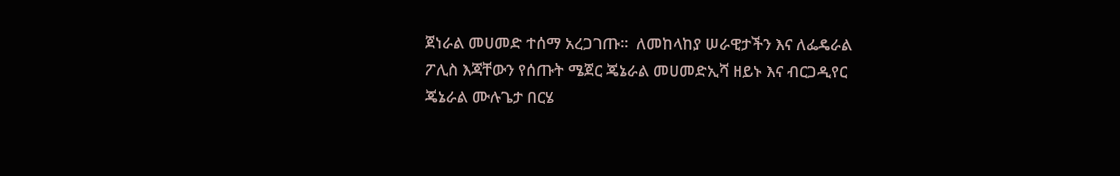ጀነራል መሀመድ ተሰማ አረጋገጡ።  ለመከላከያ ሠራዊታችን እና ለፌዴራል ፖሊስ እጃቸውን የሰጡት ሜጀር ጄኔራል መሀመድኢሻ ዘይኑ እና ብርጋዲየር ጄኔራል ሙሉጌታ በርሄ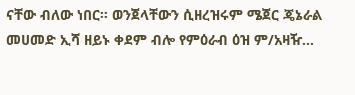ናቸው ብለው ነበር። ወንጀላቸውን ሲዘረዝሩም ሜጀር ጄኔራል መሀመድ ኢሻ ዘይኑ ቀደም ብሎ የምዕራብ ዕዝ ም/አዛዥ…